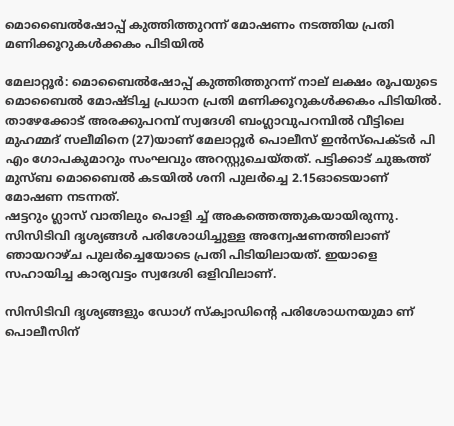മൊബൈല്‍ഷോപ്പ് കുത്തിത്തുറന്ന് മോഷണം നടത്തിയ പ്രതി മണിക്കൂറുകള്‍ക്കകം പിടിയില്‍

മേലാറ്റൂര്‍: മൊബൈല്‍ഷോപ്പ് കുത്തിത്തുറന്ന് നാല് ലക്ഷം രൂപയുടെ മൊബൈല്‍ മോഷ്ടിച്ച പ്രധാന പ്രതി മണിക്കൂറുകള്‍ക്കകം പിടിയില്‍. താഴേക്കോട് അരക്കുപറമ്പ് സ്വദേശി ബംഗ്ലാവുപറമ്പില്‍ വീട്ടിലെ മുഹമ്മദ് സലീമിനെ (27)യാണ് മേലാറ്റൂര്‍ പൊലീസ് ഇന്‍സ്‌പെക്ടര്‍ പി എം ഗോപകുമാറും സംഘവും അറസ്റ്റുചെയ്തത്. പട്ടിക്കാട് ചുങ്കത്ത് മുസ്ബ മൊബൈല്‍ കടയില്‍ ശനി പുലര്‍ച്ചെ 2.15ഓടെയാണ് മോഷണ നടന്നത്.
ഷട്ടറും ഗ്ലാസ് വാതിലും പൊളി ച്ച് അകത്തെത്തുകയായിരുന്നു. സിസിടിവി ദൃശ്യങ്ങള്‍ പരിശോധിച്ചുള്ള അന്വേഷണത്തിലാണ് ഞായറാഴ്ച പുലര്‍ച്ചെയോടെ പ്രതി പിടിയിലായത്. ഇയാളെ സഹായിച്ച കാര്യവട്ടം സ്വദേശി ഒളിവിലാണ്.

സിസിടിവി ദൃശ്യങ്ങളും ഡോഗ് സ്‌ക്വാഡിന്റെ പരിശോധനയുമാ ണ് പൊലീസിന്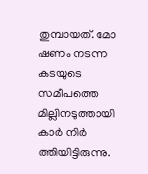തുമ്പായത്. മോ ഷണം നടന്ന കടയുടെ സമീപത്തെ മില്ലിനടുത്തായി കാര്‍ നിര്‍ ത്തിയിട്ടിരുന്നു.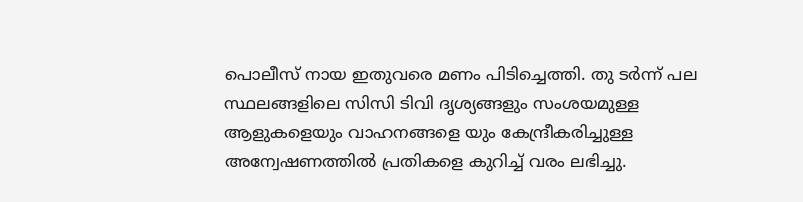പൊലീസ് നായ ഇതുവരെ മണം പിടിച്ചെത്തി. തു ടര്‍ന്ന് പല സ്ഥലങ്ങളിലെ സിസി ടിവി ദൃശ്യങ്ങളും സംശയമുള്ള ആളുകളെയും വാഹനങ്ങളെ യും കേന്ദ്രീകരിച്ചുള്ള അന്വേഷണത്തില്‍ പ്രതികളെ കുറിച്ച് വരം ലഭിച്ചു.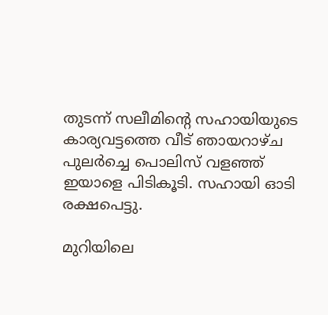തുടന്ന് സലീമിന്റെ സഹായിയുടെ കാര്യവട്ടത്തെ വീട് ഞായറാഴ്ച പുലര്‍ച്ചെ പൊലിസ് വളഞ്ഞ് ഇയാളെ പിടികൂടി. സഹായി ഓടി രക്ഷപെട്ടു.

മുറിയിലെ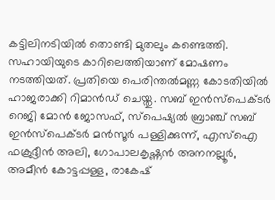കട്ടിലിനടിയില്‍ തൊണ്ടി മുതലും കണ്ടെത്തി. സഹായിയുടെ കാറിലെത്തിയാണ് മോഷണം നടത്തിയത്. പ്രതിയെ പെരിന്തല്‍മണ്ണ കോടതിയില്‍ ഹാജരാക്കി റിമാന്‍ഡ് ചെയ്തു. സബ് ഇന്‍സ്‌പെക്ടര്‍ റെജി മോന്‍ ജോസഫ്, സ്‌പെഷ്യല്‍ ബ്രാഞ്ച് സബ് ഇന്‍സ്‌പെക്ടര്‍ മന്‍സൂര്‍ പള്ളിക്കുന്ന്, എസ്‌ഐ ഫക്രുദ്ദീന്‍ അലി, ഗോപാലകൃഷ്ണന്‍ അനനല്ലൂര്‍, അമീന്‍ കോട്ടപ്പള്ള, രാകേഷ്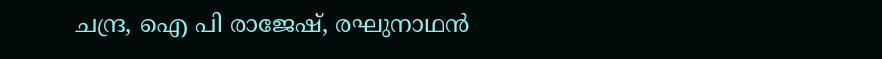ചന്ദ്ര, ഐ പി രാജേഷ്, രഘുനാഥന്‍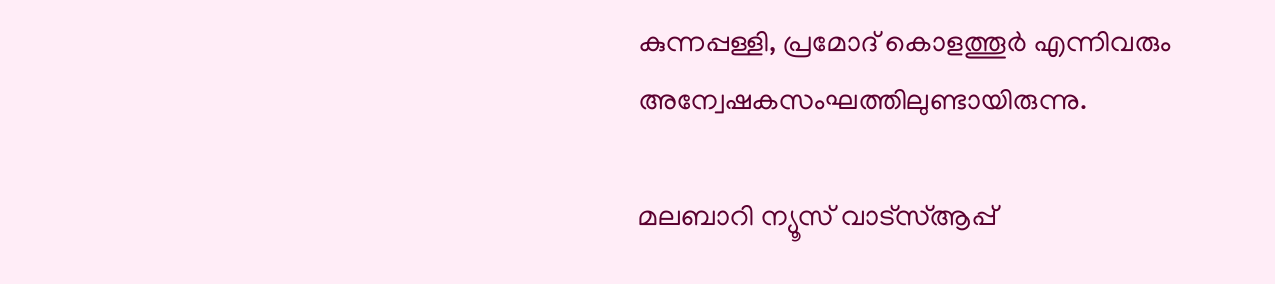കുന്നപ്പള്ളി, പ്രമോദ് കൊളത്തൂര്‍ എന്നിവരും അന്വേഷകസംഘത്തിലുണ്ടായിരുന്നു.

മലബാറി ന്യൂസ് വാട്‌സ്ആപ്പ്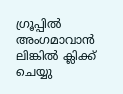ഗ്രൂപ്പില്‍ അംഗമാവാന്‍ ലിങ്കില്‍ ക്ലിക്ക് ചെയ്യു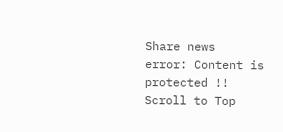Share news
error: Content is protected !!
Scroll to Top